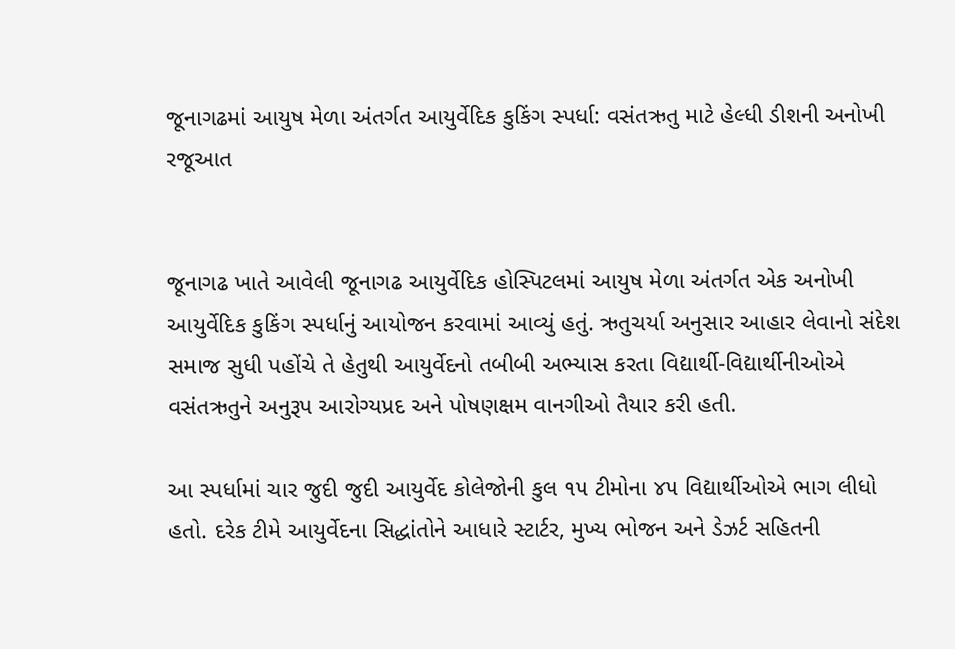જૂનાગઢમાં આયુષ મેળા અંતર્ગત આયુર્વેદિક કુકિંગ સ્પર્ધા: વસંતઋતુ માટે હેલ્ધી ડીશની અનોખી રજૂઆત


જૂનાગઢ ખાતે આવેલી જૂનાગઢ આયુર્વેદિક હોસ્પિટલમાં આયુષ મેળા અંતર્ગત એક અનોખી આયુર્વેદિક કુકિંગ સ્પર્ધાનું આયોજન કરવામાં આવ્યું હતું. ઋતુચર્યા અનુસાર આહાર લેવાનો સંદેશ સમાજ સુધી પહોંચે તે હેતુથી આયુર્વેદનો તબીબી અભ્યાસ કરતા વિદ્યાર્થી-વિદ્યાર્થીનીઓએ વસંતઋતુને અનુરૂપ આરોગ્યપ્રદ અને પોષણક્ષમ વાનગીઓ તૈયાર કરી હતી.

આ સ્પર્ધામાં ચાર જુદી જુદી આયુર્વેદ કોલેજોની કુલ ૧૫ ટીમોના ૪૫ વિદ્યાર્થીઓએ ભાગ લીધો હતો. દરેક ટીમે આયુર્વેદના સિદ્ધાંતોને આધારે સ્ટાર્ટર, મુખ્ય ભોજન અને ડેઝર્ટ સહિતની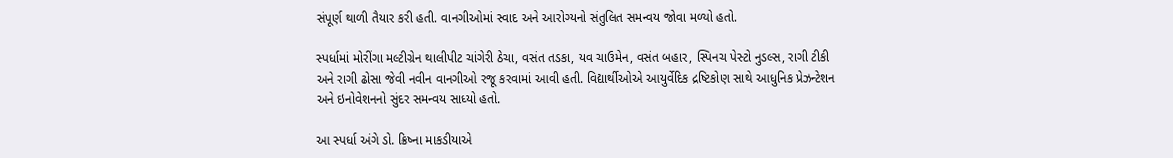સંપૂર્ણ થાળી તૈયાર કરી હતી. વાનગીઓમાં સ્વાદ અને આરોગ્યનો સંતુલિત સમન્વય જોવા મળ્યો હતો.

સ્પર્ધામાં મોરીંગા મલ્ટીગ્રેન થાલીપીટ ચાંગેરી ઠેચા, વસંત તડકા, યવ ચાઉમેન, વસંત બહાર, સ્પિનચ પેસ્ટો નુડલ્સ, રાગી ટીકી અને રાગી ઢોસા જેવી નવીન વાનગીઓ રજૂ કરવામાં આવી હતી. વિદ્યાર્થીઓએ આયુર્વેદિક દ્રષ્ટિકોણ સાથે આધુનિક પ્રેઝન્ટેશન અને ઇનોવેશનનો સુંદર સમન્વય સાધ્યો હતો.

આ સ્પર્ધા અંગે ડો. ક્રિષ્ના માકડીયાએ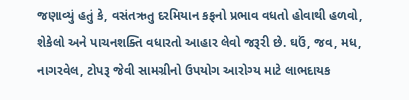જણાવ્યું હતું કે, વસંતઋતુ દરમિયાન કફનો પ્રભાવ વધતો હોવાથી હળવો, શેકેલો અને પાચનશક્તિ વધારતો આહાર લેવો જરૂરી છે. ઘઉં, જવ, મધ, નાગરવેલ, ટોપરૂ જેવી સામગ્રીનો ઉપયોગ આરોગ્ય માટે લાભદાયક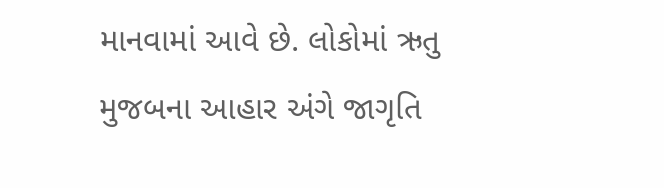માનવામાં આવે છે. લોકોમાં ઋતુ મુજબના આહાર અંગે જાગૃતિ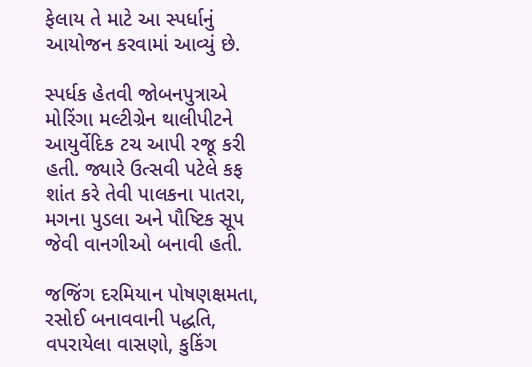ફેલાય તે માટે આ સ્પર્ધાનું આયોજન કરવામાં આવ્યું છે.

સ્પર્ધક હેતવી જોબનપુત્રાએ મોરિંગા મલ્ટીગ્રેન થાલીપીટને આયુર્વેદિક ટચ આપી રજૂ કરી હતી. જ્યારે ઉત્સવી પટેલે કફ શાંત કરે તેવી પાલકના પાતરા, મગના પુડલા અને પૌષ્ટિક સૂપ જેવી વાનગીઓ બનાવી હતી.

જજિંગ દરમિયાન પોષણક્ષમતા, રસોઈ બનાવવાની પદ્ધતિ, વપરાયેલા વાસણો, કુકિંગ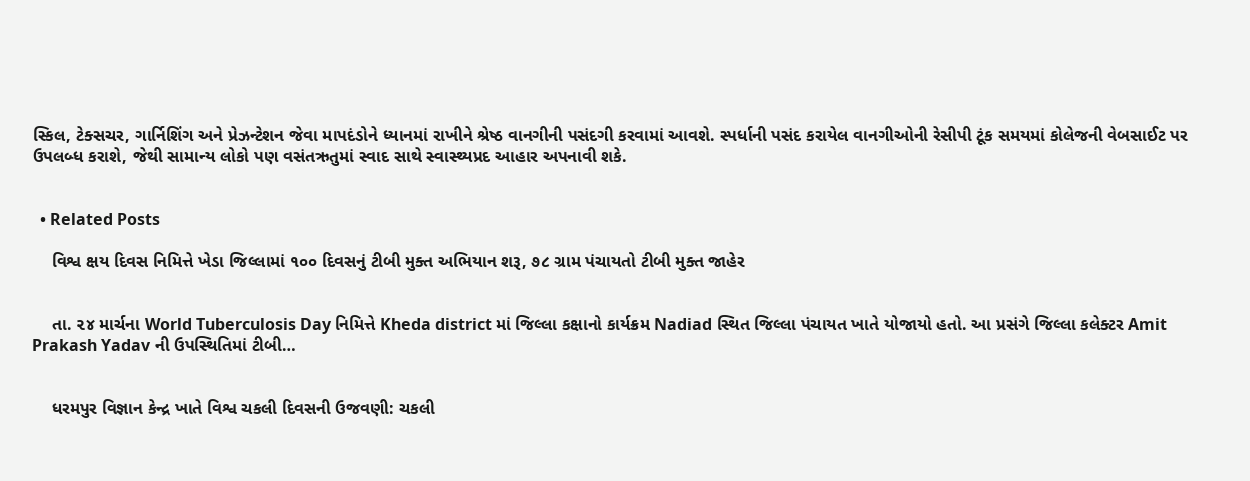સ્કિલ, ટેક્સચર, ગાર્નિશિંગ અને પ્રેઝન્ટેશન જેવા માપદંડોને ધ્યાનમાં રાખીને શ્રેષ્ઠ વાનગીની પસંદગી કરવામાં આવશે. સ્પર્ધાની પસંદ કરાયેલ વાનગીઓની રેસીપી ટૂંક સમયમાં કોલેજની વેબસાઈટ પર ઉપલબ્ધ કરાશે, જેથી સામાન્ય લોકો પણ વસંતઋતુમાં સ્વાદ સાથે સ્વાસ્થ્યપ્રદ આહાર અપનાવી શકે.


  • Related Posts

    વિશ્વ ક્ષય દિવસ નિમિત્તે ખેડા જિલ્લામાં ૧૦૦ દિવસનું ટીબી મુક્ત અભિયાન શરૂ, ૭૮ ગ્રામ પંચાયતો ટીબી મુક્ત જાહેર


    તા. ૨૪ માર્ચના World Tuberculosis Day નિમિત્તે Kheda district માં જિલ્લા કક્ષાનો કાર્યક્રમ Nadiad સ્થિત જિલ્લા પંચાયત ખાતે યોજાયો હતો. આ પ્રસંગે જિલ્લા કલેક્ટર Amit Prakash Yadav ની ઉપસ્થિતિમાં ટીબી…


    ધરમપુર વિજ્ઞાન કેન્દ્ર ખાતે વિશ્વ ચકલી દિવસની ઉજવણી: ચકલી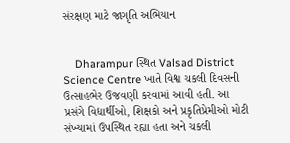સંરક્ષણ માટે જાગૃતિ અભિયાન


    Dharampur સ્થિત Valsad District Science Centre ખાતે વિશ્વ ચકલી દિવસની ઉત્સાહભેર ઉજવણી કરવામાં આવી હતી. આ પ્રસંગે વિદ્યાર્થીઓ, શિક્ષકો અને પ્રકૃતિપ્રેમીઓ મોટી સંખ્યામાં ઉપસ્થિત રહ્યા હતા અને ચકલી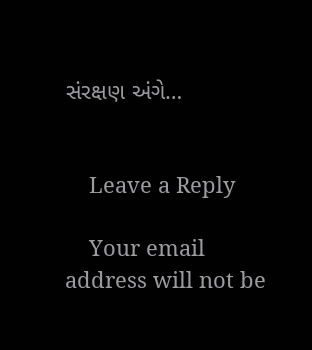સંરક્ષણ અંગે…


    Leave a Reply

    Your email address will not be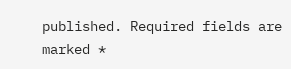published. Required fields are marked *